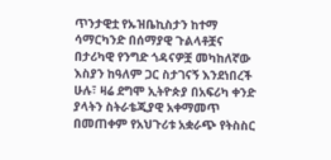ጥንታዊቷ የኡዝቤኪስታን ከተማ ሳማርካንድ በሰማያዊ ጉልላቶቿና በታሪካዊ የንግድ ጎዳናዎቿ መካከለኛው እስያን ከዓለም ጋር ስታገናኝ እንደነበረች ሁሉ፣ ዛሬ ደግሞ ኢትዮጵያ በአፍሪካ ቀንድ ያላትን ስትራቴጂያዊ አቀማመጥ በመጠቀም የአህጉሪቱ አቋራጭ የትስስር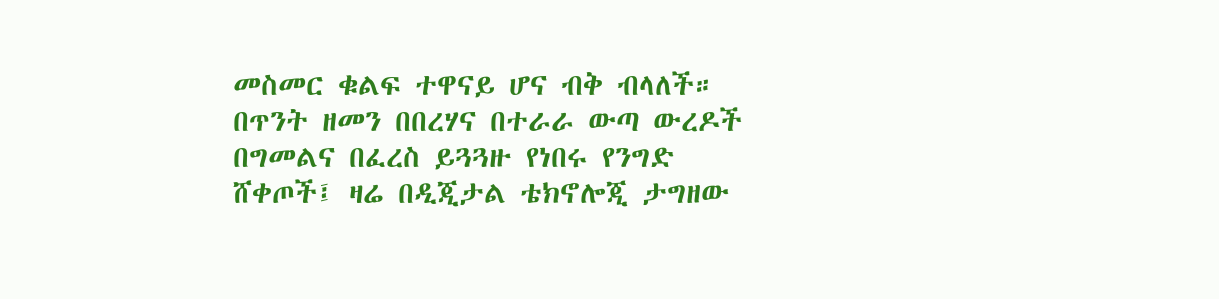መስመር ቁልፍ ተዋናይ ሆና ብቅ ብላለች።
በጥንት ዘመን በበረሃና በተራራ ውጣ ውረዶች በግመልና በፈረስ ይጓጓዙ የነበሩ የንግድ ሸቀጦች፤ ዛሬ በዲጂታል ቴክኖሎጂ ታግዘው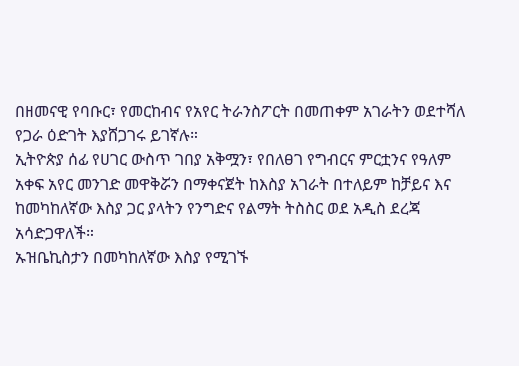በዘመናዊ የባቡር፣ የመርከብና የአየር ትራንስፖርት በመጠቀም አገራትን ወደተሻለ የጋራ ዕድገት እያሸጋገሩ ይገኛሉ።
ኢትዮጵያ ሰፊ የሀገር ውስጥ ገበያ አቅሟን፣ የበለፀገ የግብርና ምርቷንና የዓለም አቀፍ አየር መንገድ መዋቅሯን በማቀናጀት ከእስያ አገራት በተለይም ከቻይና እና ከመካከለኛው እስያ ጋር ያላትን የንግድና የልማት ትስስር ወደ አዲስ ደረጃ አሳድጋዋለች።
ኡዝቤኪስታን በመካከለኛው እስያ የሚገኙ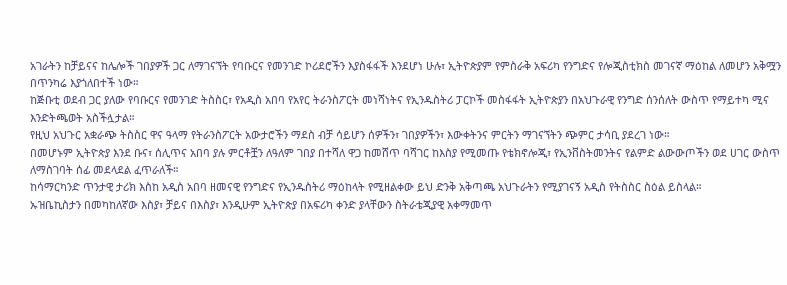አገራትን ከቻይናና ከሌሎች ገበያዎች ጋር ለማገናኘት የባቡርና የመንገድ ኮሪደሮችን እያስፋፋች እንደሆነ ሁሉ፣ ኢትዮጵያም የምስራቅ አፍሪካ የንግድና የሎጂስቲክስ መገናኛ ማዕከል ለመሆን አቅሟን በጥንካሬ እያጎለበተች ነው።
ከጅቡቲ ወደብ ጋር ያለው የባቡርና የመንገድ ትስስር፣ የአዲስ አበባ የአየር ትራንስፖርት መነሻነትና የኢንዱስትሪ ፓርኮች መስፋፋት ኢትዮጵያን በአህጉራዊ የንግድ ሰንሰለት ውስጥ የማይተካ ሚና እንድትጫወት አስችሏታል።
የዚህ አህጉር አቋራጭ ትስስር ዋና ዓላማ የትራንስፖርት አውታሮችን ማደስ ብቻ ሳይሆን ሰዎችን፣ ገበያዎችን፣ እውቀትንና ምርትን ማገናኘትን ጭምር ታሳቢ ያደረገ ነው።
በመሆኑም ኢትዮጵያ እንደ ቡና፣ ሰሊጥና አበባ ያሉ ምርቶቿን ለዓለም ገበያ በተሻለ ዋጋ ከመሸጥ ባሻገር ከእስያ የሚመጡ የቴክኖሎጂ፣ የኢንቨስትመንትና የልምድ ልውውጦችን ወደ ሀገር ውስጥ ለማስገባት ሰፊ መደላደል ፈጥራለች።
ከሳማርካንድ ጥንታዊ ታሪክ እስከ አዲስ አበባ ዘመናዊ የንግድና የኢንዱስትሪ ማዕከላት የሚዘልቀው ይህ ድንቅ አቅጣጫ አህጉራትን የሚያገናኝ አዲስ የትስስር ስዕል ይስላል።
ኡዝቤኪስታን በመካከለኛው እስያ፣ ቻይና በእስያ፣ እንዲሁም ኢትዮጵያ በአፍሪካ ቀንድ ያላቸውን ስትራቴጂያዊ አቀማመጥ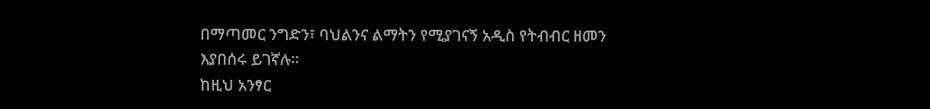በማጣመር ንግድን፣ ባህልንና ልማትን የሚያገናኝ አዲስ የትብብር ዘመን እያበሰሩ ይገኛሉ።
ከዚህ አንፃር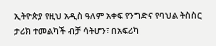ኢትዮጵያ የዚህ አዲስ ዓለም አቀፍ የንግድና የባህል ትስስር ታሪክ ተመልካች ብቻ ሳትሆን፣ በአፍሪካ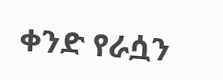ቀንድ የራሷን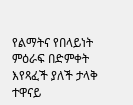የልማትና የበላይነት ምዕራፍ በድምቀት እየጻፈች ያለች ታላቅ ተዋናይ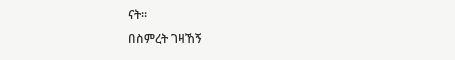ናት።
በስምረት ገዛኸኝ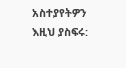አስተያየትዎን እዚህ ያስፍሩ: